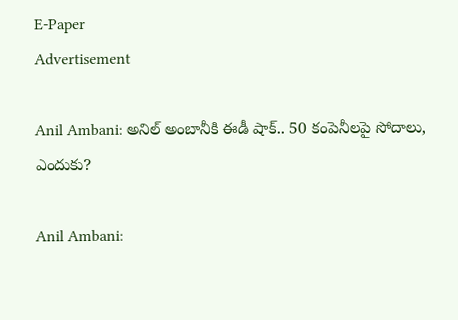E-Paper
Advertisement

Anil Ambani: అనిల్ అంబానీకి ఈడీ షాక్.. 50 కంపెనీలపై సోదాలు, ఎందుకు?

Anil Ambani: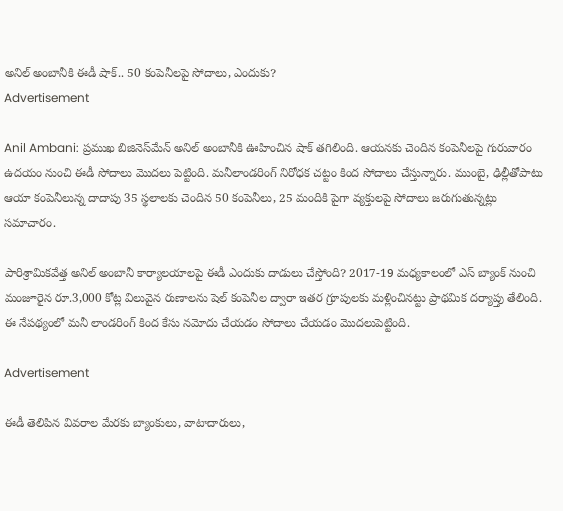అనిల్ అంబానీకి ఈడీ షాక్.. 50 కంపెనీలపై సోదాలు, ఎందుకు?
Advertisement

Anil Ambani: ప్రముఖ బిజినెస్‌మేన్ అనిల్ అంబానీకి ఊహించిన షాక్ తగిలింది. ఆయనకు చెందిన కంపెనీలపై గురువారం ఉదయం నుంచి ఈడీ సోదాలు మొదలు పెట్టింది. మనీలాండరింగ్ నిరోధక చట్టం కింద సోదాలు చేస్తున్నారు. ముంబై, ఢిల్లీతోపాటు ఆయా కంపెనీలున్న దాదాపు 35 స్థలాలకు చెందిన 50 కంపెనీలు, 25 మందికి పైగా వ్యక్తులపై సోదాలు జరుగుతున్నట్లు సమాచారం.

పారిశ్రామికవేత్త అనిల్ అంబానీ కార్యాలయాలపై ఈడీ ఎందుకు దాడులు చేస్తోంది? 2017-19 మధ్యకాలంలో ఎస్ బ్యాంక్ నుంచి మంజూరైన రూ.3,000 కోట్ల విలువైన రుణాలను షెల్ కంపెనీల ద్వారా ఇతర గ్రూపులకు మళ్లించినట్టు ప్రాథమిక దర్యాప్తు తేలింది. ఈ నేపథ్యంలో మనీ లాండరింగ్ కింద కేసు నమోదు చేయడం సోదాలు చేయడం మొదలుపెట్టింది.

Advertisement

ఈడీ తెలిపిన వివరాల మేరకు బ్యాంకులు, వాటాదారులు,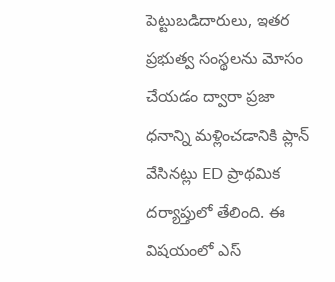పెట్టుబడిదారులు, ఇతర ప్రభుత్వ సంస్థలను మోసం చేయడం ద్వారా ప్రజా ధనాన్ని మళ్లించడానికి ప్లాన్ వేసినట్లు ED ప్రాథమిక దర్యాప్తులో తేలింది. ఈ విషయంలో ఎస్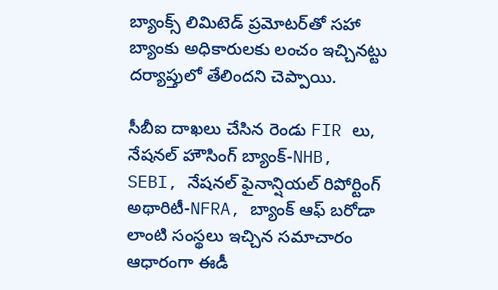బ్యాంక్స్ లిమిటెడ్ ప్రమోటర్‌తో సహా బ్యాంకు అధికారులకు లంచం ఇచ్చినట్టు దర్యాప్తులో తేలిందని చెప్పాయి.

సీబీఐ దాఖలు చేసిన రెండు FIR లు, నేషనల్ హౌసింగ్ బ్యాంక్-NHB, SEBI, నేషనల్ ఫైనాన్షియల్ రిపోర్టింగ్ అథారిటీ-NFRA, బ్యాంక్ ఆఫ్ బరోడా లాంటి సంస్థలు ఇచ్చిన సమాచారం ఆధారంగా ఈడీ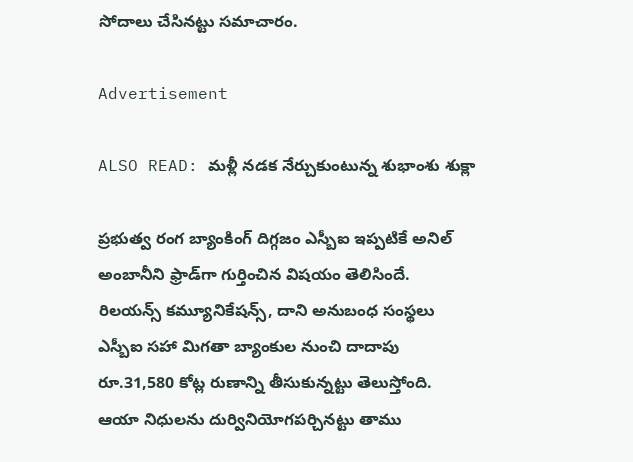సోదాలు చేసినట్టు సమాచారం.

Advertisement

ALSO READ: మళ్లీ నడక నేర్చుకుంటున్న శుభాంశు శుక్లా

ప్రభుత్వ రంగ బ్యాంకింగ్‌ దిగ్గజం ఎస్బీఐ ఇప్పటికే అనిల్‌ అంబానీని ఫ్రాడ్‌గా గుర్తించిన విషయం తెలిసిందే. రిలయన్స్‌ కమ్యూనికేషన్స్‌, దాని అనుబంధ సంస్థలు ఎస్బీఐ సహా మిగతా బ్యాంకుల నుంచి దాదాపు రూ.31,580 కోట్ల రుణాన్ని తీసుకున్నట్టు తెలుస్తోంది. ఆయా నిధులను దుర్వినియోగపర్చినట్టు తాము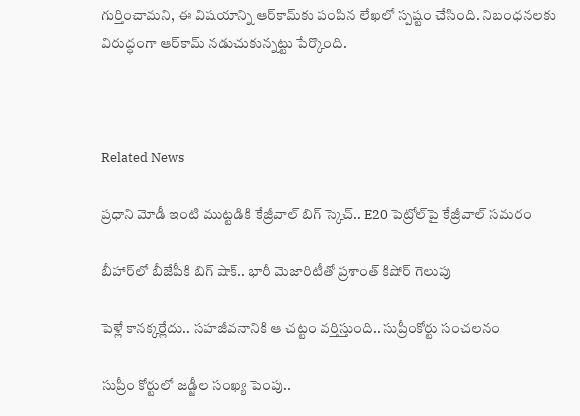గుర్తించామని, ఈ విషయాన్ని ఆర్‌కామ్‌కు పంపిన లేఖలో స్పష్టం చేసింది. నిబంధనలకు విరుద్ధంగా ఆర్‌కామ్‌ నడుచుకున్నట్టు పేర్కొంది.



Related News

ప్రధాని మోడీ ఇంటి ముట్టడికి కేజ్రీవాల్ బిగ్ స్కెచ్.. E20 పెట్రోల్‌పై కేజ్రీవాల్ సమరం

బీహార్‌లో బీజేపీకి బిగ్ షాక్.. భారీ మెజారిటీతో ప్రశాంత్ కిషోర్ గెలుపు

పెళ్లే కానక్కర్లేదు.. సహజీవనానికి ఆ చట్టం వర్తిస్తుంది.. సుప్రీంకోర్టు సంచలనం

సుప్రీం కోర్టులో జడ్జీల సంఖ్య పెంపు..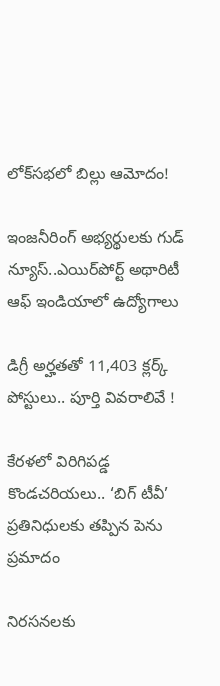లోక్‌సభలో బిల్లు ఆమోదం!

ఇంజనీరింగ్ అభ్యర్థులకు గుడ్ న్యూస్..ఎయిర్‌పోర్ట్ అథారిటీ ఆఫ్ ఇండియాలో ఉద్యోగాలు

డిగ్రీ అర్హతతో 11,403 క్లర్క్ పోస్టులు.. పూర్తి వివరాలివే !

కేరళలో విరిగిపడ్డ కొండచరియలు.. ‘బిగ్ టీవీ’ ప్రతినిధులకు తప్పిన పెను ప్రమాదం

నిరసనలకు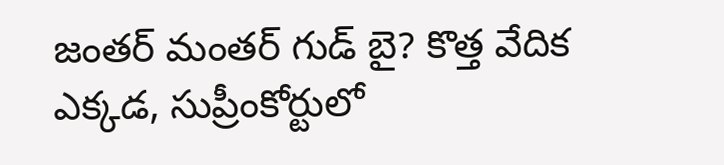జంతర్ మంతర్ గుడ్ బై? కొత్త వేదిక ఎక్కడ, సుప్రీంకోర్టులో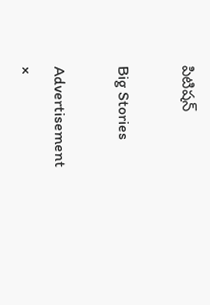పిటిషన్

Big Stories

Advertisement
×